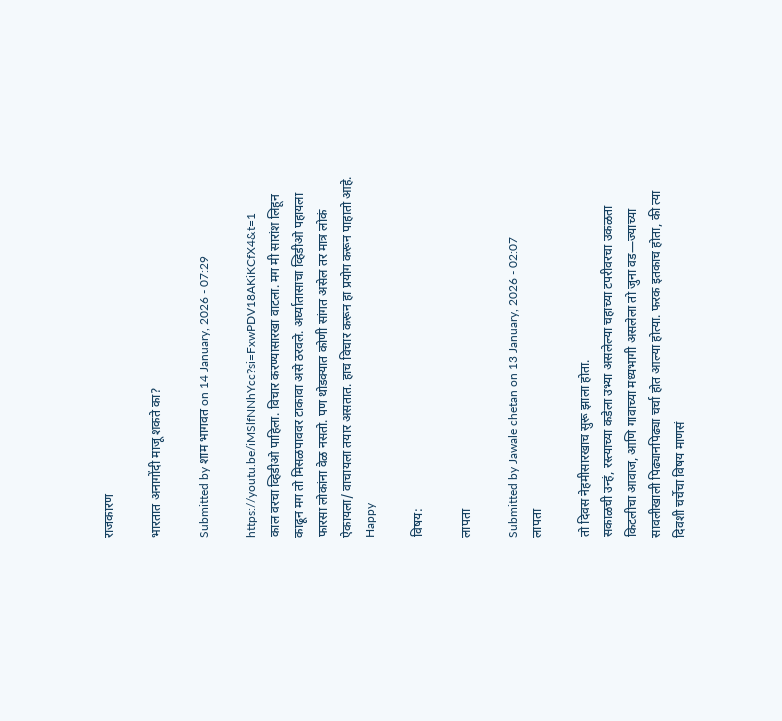राजकारण

भारतात अनागोंदी माजू शकते का?

Submitted by शाम भागवत on 14 January, 2026 - 07:29

https://youtu.be/iMSlfNNhYcc?si=FxwPDV18AKiKCfX4&t=1
काल वरचा व्हिडीओ पाहिला. विचार करण्यासारखा वाटला. मग मी सारांश लिहून काढून मग तो मिसळपाववर टाकावा असे ठरवले. अर्घ्यातासाचा व्हिडीओ पहायला फारसा लोकांना वेळ नसतो. पण थोडक्यात कोणी सांगत असेल तर मात्र लोकं ऐकायला/ वाचायला तयार असतात. हाच विचार करून हा प्रयोग करून पाहातो आहे. Happy

विषय:

लापता

Submitted by Jawale chetan on 13 January, 2026 - 02:07
लापता

तो दिवस नेहमीसारखाच सुरू झाला होता.
सकाळची उन्हं, रस्त्याच्या कडेला उभ्या असलेल्या चहाच्या टपरीवरचा उकळता किटलीचा आवाज, आणि गावाच्या मध्यभागी असलेला तो जुना वड—ज्याच्या सावलीखाली पिढ्यानपिढ्या चर्चा होत आल्या होत्या. फरक इतकाच होता, की त्या दिवशी चर्चेचा विषय माणसं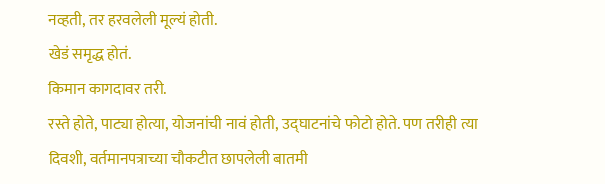नव्हती, तर हरवलेली मूल्यं होती.
खेडं समृद्ध होतं.
किमान कागदावर तरी.
रस्ते होते, पाट्या होत्या, योजनांची नावं होती, उद्घाटनांचे फोटो होते. पण तरीही त्या दिवशी, वर्तमानपत्राच्या चौकटीत छापलेली बातमी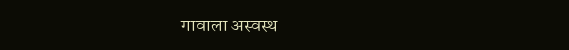गावाला अस्वस्थ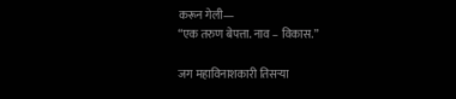करून गेली—
“एक तरुण बेपत्ता. नाव – विकास.”

जग महाविनाशकारी तिसर्‍या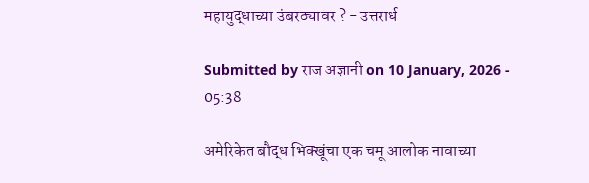महायुद्धाच्या उंबरठ्यावर ? - उत्तरार्ध

Submitted by राज अज्ञानी on 10 January, 2026 - 05:38

अमेरिकेत बौद्ध भिक्खूंचा एक चमू आलोक नावाच्या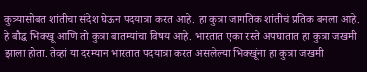कुत्र्यासोबत शांतीचा संदेश घेऊन पदयात्रा करत आहे. हा कुत्रा जागतिक शांतीचं प्रतिक बनला आहे. हे बौद्ध भिक्खू आणि तो कुत्रा बातम्यांचा विषय आहे. भारतात एका रस्ते अपघातात हा कुत्रा जखमी झाला होता. तेव्हां या दरम्यान भारतात पदयात्रा करत असलेल्या भिक्खूंना हा कुत्रा जखमी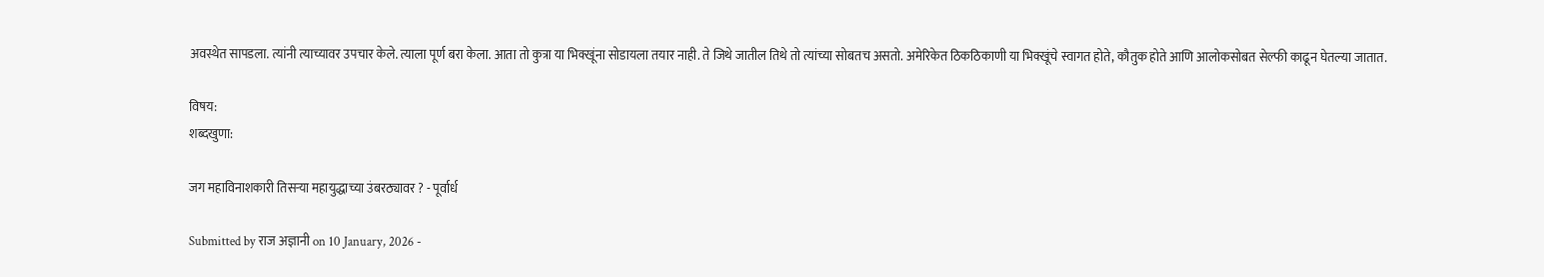अवस्थेत सापडला. त्यांनी त्याच्यावर उपचार केले. त्याला पूर्ण बरा केला. आता तो कुत्रा या भिक्खूंना सोडायला तयार नाही. ते जिथे जातील तिथे तो त्यांच्या सोबतच असतो. अमेरिकेत ठिकठिकाणी या भिक्खूंचे स्वागत होते, कौतुक होते आणि आलोकसोबत सेल्फी काढून घेतल्या जातात.

विषय:
शब्दखुणा:

जग महाविनाशकारी तिसर्‍या महायुद्धाच्या उंबरठ्यावर ? - पूर्वार्ध

Submitted by राज अज्ञानी on 10 January, 2026 -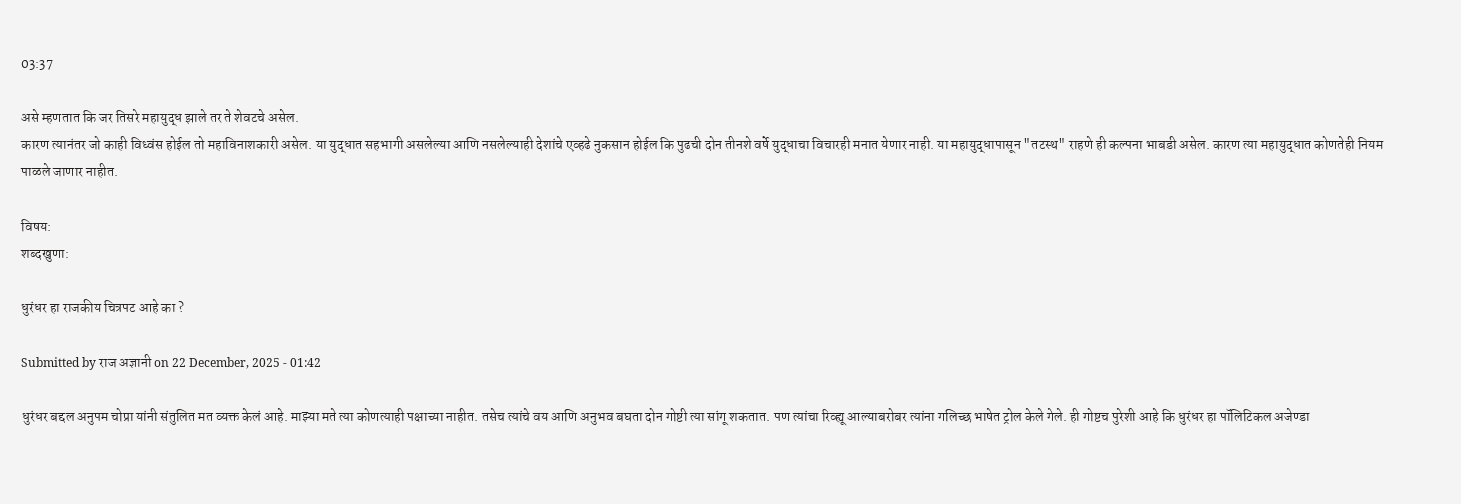03:37

असे म्हणतात कि जर तिसरे महायुद्ध झाले तर ते शेवटचे असेल.
कारण त्यानंतर जो काही विध्वंस होईल तो महाविनाशकारी असेल. या युद्धात सहभागी असलेल्या आणि नसलेल्याही देशांचे एव्हढे नुकसान होईल कि पुढची दोन तीनशे वर्षे युद्धाचा विचारही मनात येणार नाही. या महायुद्धापासून "तटस्थ" राहणे ही कल्पना भाबडी असेल. कारण त्या महायुद्धात कोणतेही नियम पाळले जाणार नाहीत.

विषय:
शब्दखुणा:

धुरंधर हा राजकीय चित्रपट आहे का ?

Submitted by राज अज्ञानी on 22 December, 2025 - 01:42

धुरंधर बद्दल अनुपम चोप्रा यांनी संतुलित मत व्यक्त केलं आहे. माझ्या मते त्या कोणत्याही पक्षाच्या नाहीत. तसेच त्यांचे वय आणि अनुभव बघता दोन गोष्टी त्या सांगू शकतात. पण त्यांचा रिव्ह्यू आल्याबरोबर त्यांना गलिच्छ भाषेत ट्रोल केले गेले. ही गोष्टच पुरेशी आहे कि धुरंधर हा पॉलिटिकल अजेण्डा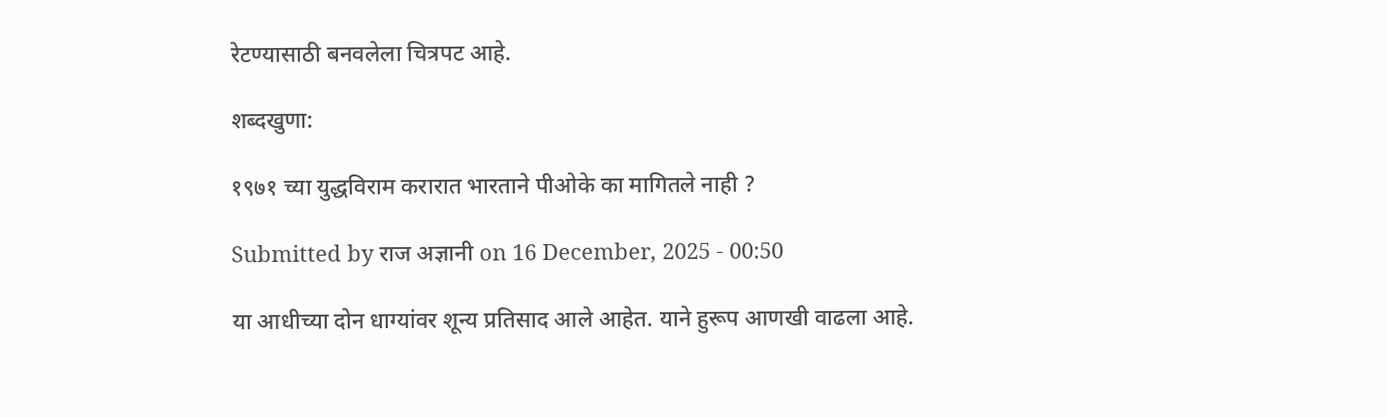रेटण्यासाठी बनवलेला चित्रपट आहे.

शब्दखुणा:

१९७१ च्या युद्धविराम करारात भारताने पीओके का मागितले नाही ?

Submitted by राज अज्ञानी on 16 December, 2025 - 00:50

या आधीच्या दोन धाग्यांवर शून्य प्रतिसाद आले आहेत. याने हुरूप आणखी वाढला आहे.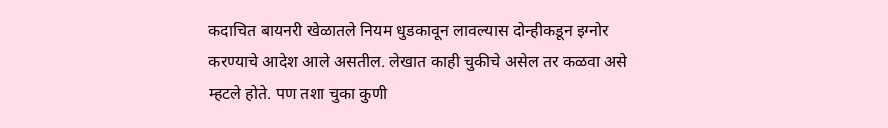कदाचित बायनरी खेळातले नियम धुडकावून लावल्यास दोन्हीकडून इग्नोर करण्याचे आदेश आले असतील. लेखात काही चुकीचे असेल तर कळवा असे म्हटले होते. पण तशा चुका कुणी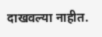दाखवल्या नाहीत.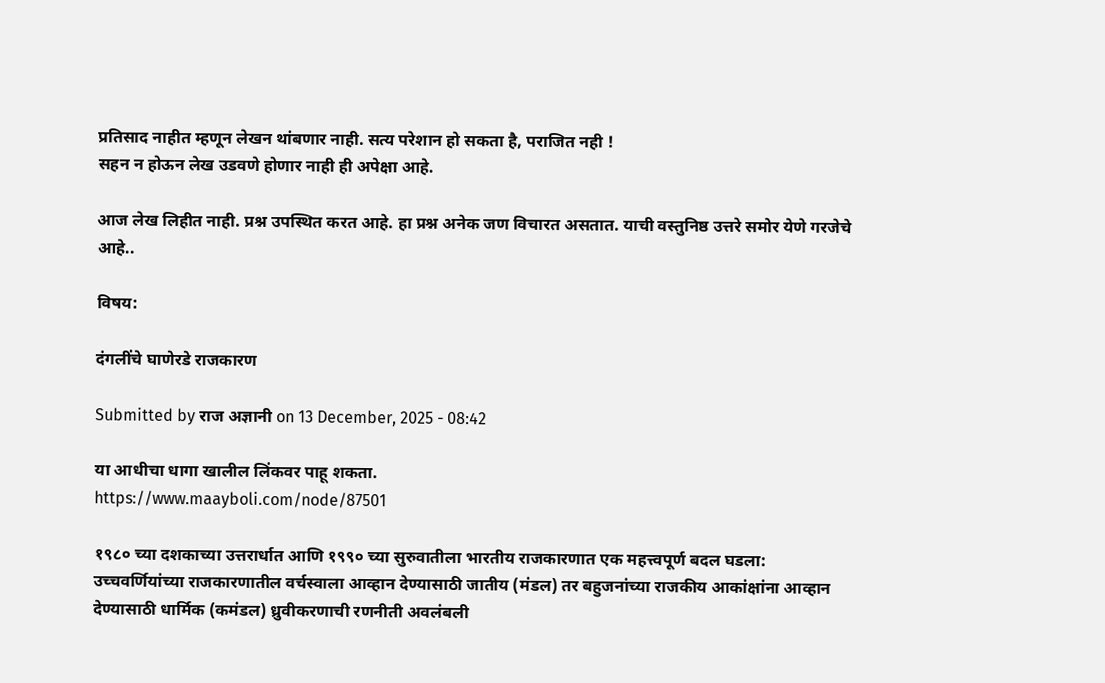प्रतिसाद नाहीत म्हणून लेखन थांबणार नाही. सत्य परेशान हो सकता है, पराजित नही !
सहन न होऊन लेख उडवणे होणार नाही ही अपेक्षा आहे.

आज लेख लिहीत नाही. प्रश्न उपस्थित करत आहे. हा प्रश्न अनेक जण विचारत असतात. याची वस्तुनिष्ठ उत्तरे समोर येणे गरजेचे आहे..

विषय:

दंगलींचे घाणेरडे राजकारण

Submitted by राज अज्ञानी on 13 December, 2025 - 08:42

या आधीचा धागा खालील लिंकवर पाहू शकता.
https://www.maayboli.com/node/87501

१९८० च्या दशकाच्या उत्तरार्धात आणि १९९० च्या सुरुवातीला भारतीय राजकारणात एक महत्त्वपूर्ण बदल घडला: उच्चवर्णियांच्या राजकारणातील वर्चस्वाला आव्हान देण्यासाठी जातीय (मंडल) तर बहुजनांच्या राजकीय आकांक्षांना आव्हान देण्यासाठी धार्मिक (कमंडल) ध्रुवीकरणाची रणनीती अवलंबली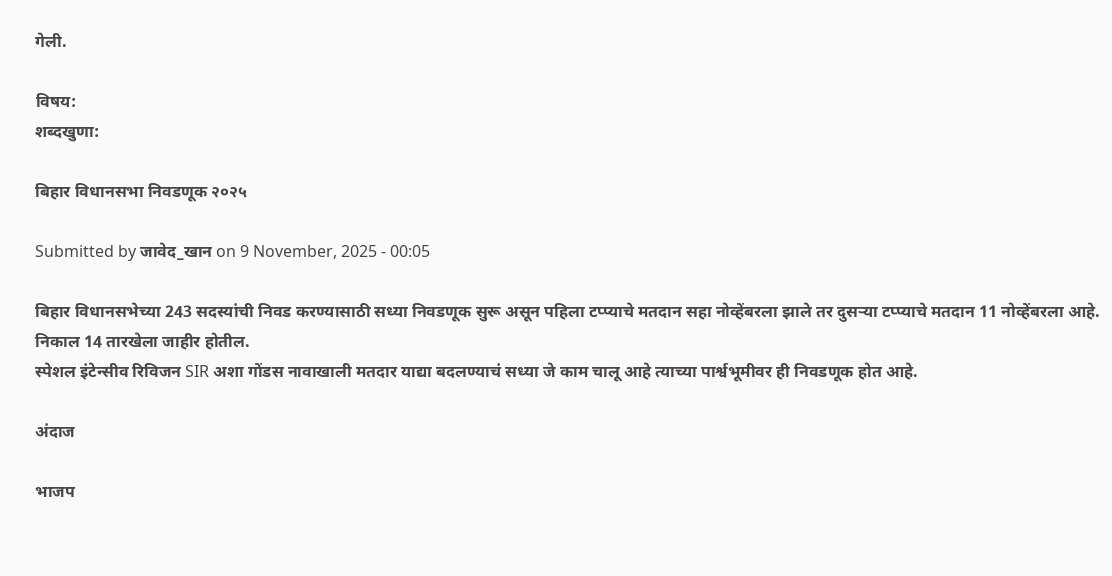गेली.

विषय:
शब्दखुणा:

बिहार विधानसभा निवडणूक २०२५

Submitted by जावेद_खान on 9 November, 2025 - 00:05

बिहार विधानसभेच्या 243 सदस्यांची निवड करण्यासाठी सध्या निवडणूक सुरू असून पहिला टप्प्याचे मतदान सहा नोव्हेंबरला झाले तर दुसऱ्या टप्प्याचे मतदान 11 नोव्हेंबरला आहे. निकाल 14 तारखेला जाहीर होतील.
स्पेशल इंटेन्सीव रिविजन SIR अशा गोंडस नावाखाली मतदार याद्या बदलण्याचं सध्या जे काम चालू आहे त्याच्या पार्श्वभूमीवर ही निवडणूक होत आहे.

अंदाज

भाजप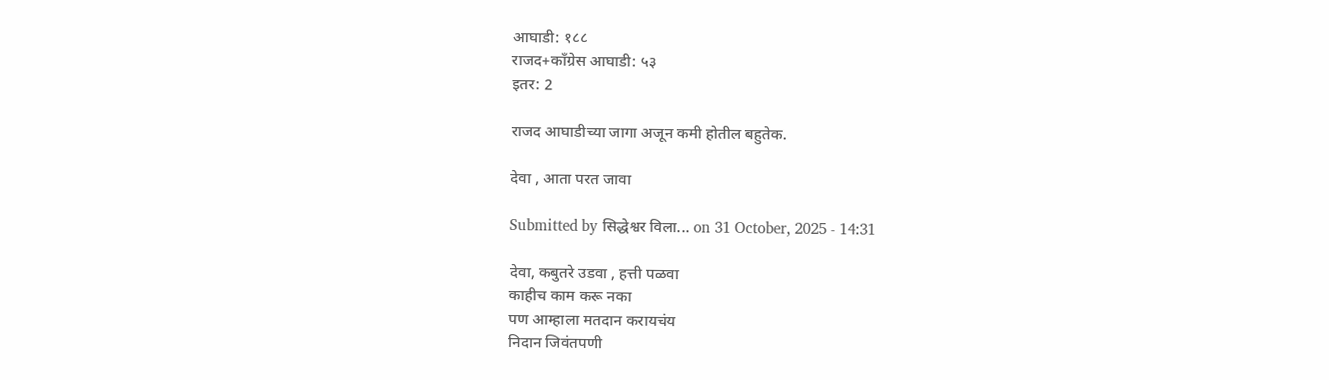आघाडी: १८८
राजद+काँग्रेस आघाडी: ५३
इतर: 2

राजद आघाडीच्या जागा अजून कमी होतील बहुतेक.

देवा , आता परत जावा

Submitted by सिद्धेश्वर विला... on 31 October, 2025 - 14:31

देवा, कबुतरे उडवा , हत्ती पळवा
काहीच काम करू नका
पण आम्हाला मतदान करायचंय
निदान जिवंतपणी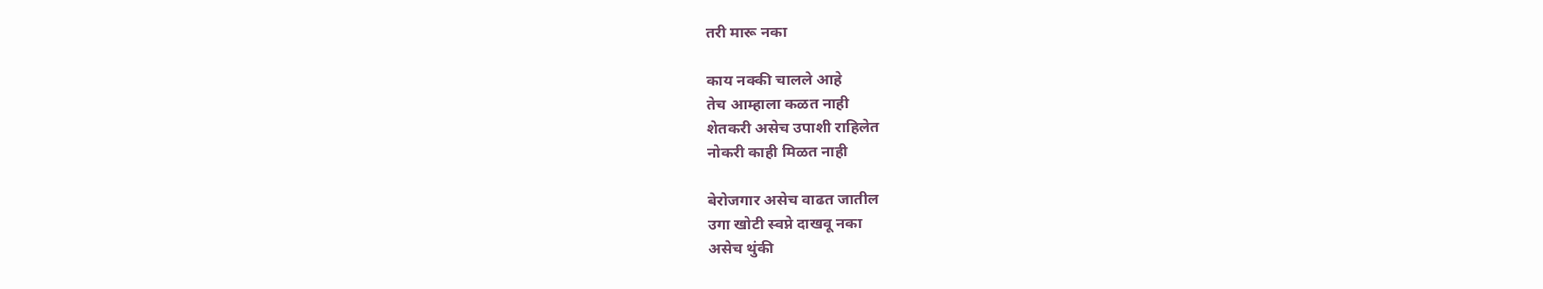तरी मारू नका

काय नक्की चालले आहे
तेच आम्हाला कळत नाही
शेतकरी असेच उपाशी राहिलेत
नोकरी काही मिळत नाही

बेरोजगार असेच वाढत जातील
उगा खोटी स्वप्ने दाखवू नका
असेच थुंकी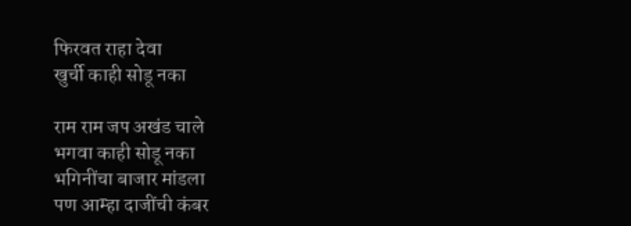फिरवत राहा देवा
खुर्ची काही सोडू नका

राम राम जप अखंड चाले
भगवा काही सोडू नका
भगिनींचा बाजार मांडला
पण आम्हा दाजींची कंबर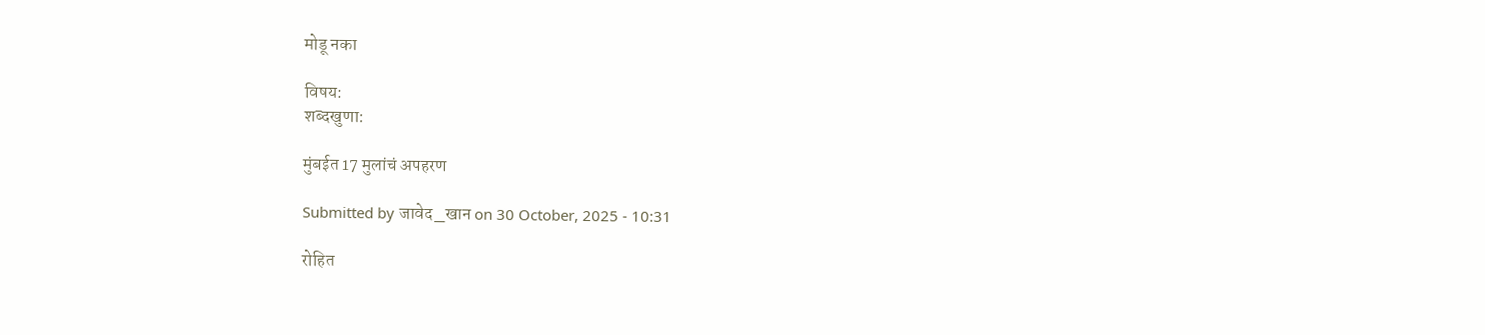मोडू नका

विषय:
शब्दखुणा:

मुंबईत 17 मुलांचं अपहरण

Submitted by जावेद_खान on 30 October, 2025 - 10:31

रोहित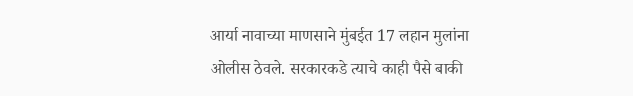आर्या नावाच्या माणसाने मुंबईत 17 लहान मुलांना ओलीस ठेवले. सरकारकडे त्याचे काही पैसे बाकी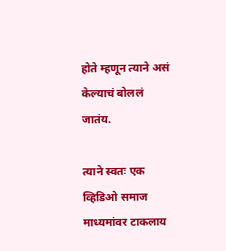होते म्हणून त्याने असं केल्याचं बोललं जातंय.

त्याने स्वतः एक व्हिडिओ समाज माध्यमांवर टाकलाय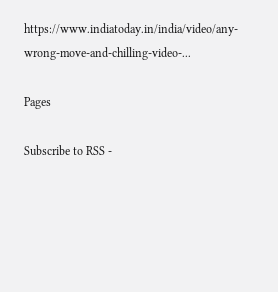https://www.indiatoday.in/india/video/any-wrong-move-and-chilling-video-...

Pages

Subscribe to RSS -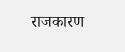राजकारण